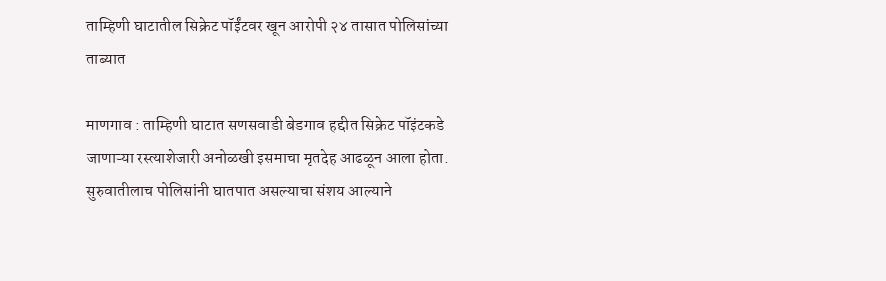ताम्हिणी घाटातील सिक्रेट पॉईंटवर खून आरोपी २४ तासात पोलिसांच्या ताब्यात

माणगाव : ताम्हिणी घाटात सणसवाडी बेडगाव हद्दीत सिक्रेट पॉइंटकडे जाणाऱ्या रस्त्याशेजारी अनोळखी इसमाचा मृतदेह आढळून आला होता. सुरुवातीलाच पोलिसांनी घातपात असल्याचा संशय आल्याने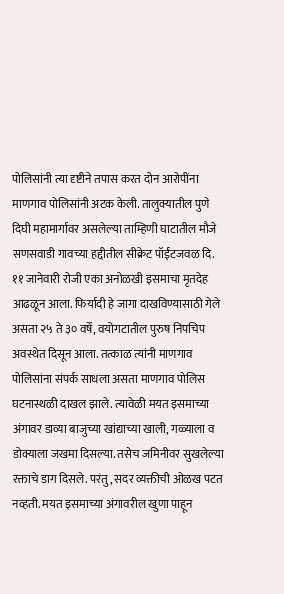पोलिसांनी त्या दृष्टीने तपास करत दोन आरोपींना माणगाव पोलिसांनी अटक केली. तालुक्यातील पुणे दिघी महामार्गावर असलेल्या ताम्हिणी घाटातील मौजे सणसवाडी गावच्या हद्दीतील सीक्रेट पॉईंटजवळ दि. ११ जानेवारी रोजी एका अनोळखी इसमाचा मृतदेह आढळून आला. फिर्यादी हे जागा दाखविण्यासाठी गेले असता २५ ते ३० वर्षे, वयोगटातील पुरुष निपचिप अवस्थेत दिसून आला. तत्काळ त्यांनी माणगाव पोलिसांना संपर्क साधला असता माणगाव पोलिस घटनास्थळी दाखल झाले. त्यावेळी मयत इसमाच्या अंगावर डाव्या बाजुच्या खांद्याच्या खाली, गळ्याला व डोक्याला जखमा दिसल्या. तसेच जमिनीवर सुखलेल्या रक्ताचे डाग दिसले. परंतु, सदर व्यक्तीची ओळख पटत नव्हती. मयत इसमाच्या अंगावरील खुणा पाहून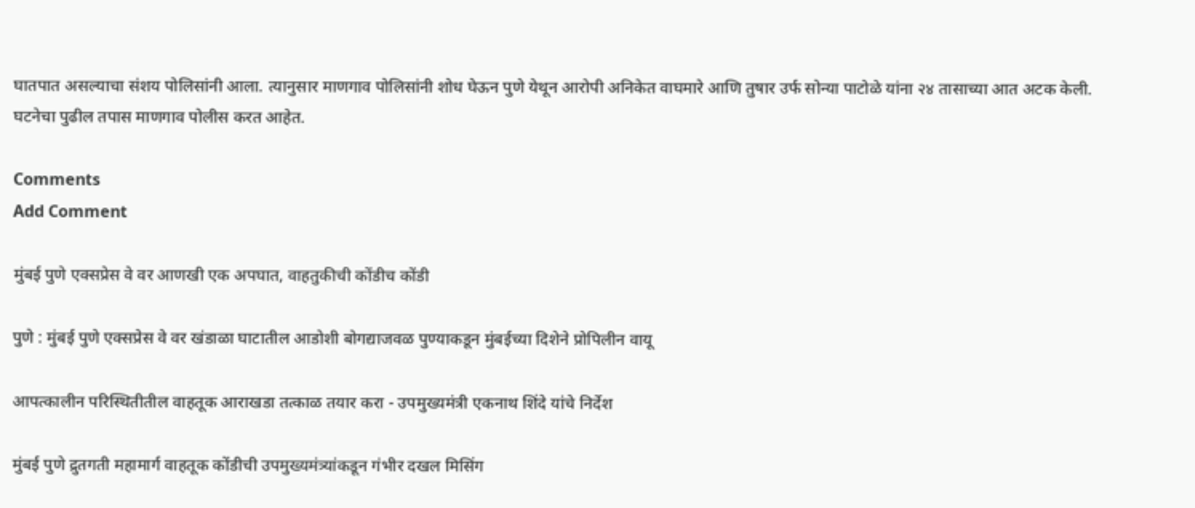घातपात असल्याचा संशय पोलिसांनी आला. त्यानुसार माणगाव पोलिसांनी शोध घेऊन पुणे येथून आरोपी अनिकेत वाघमारे आणि तुषार उर्फ सोन्या पाटोळे यांना २४ तासाच्या आत अटक केली. घटनेचा पुढील तपास माणगाव पोलीस करत आहेत.

Comments
Add Comment

मुंबई पुणे एक्सप्रेस वे वर आणखी एक अपघात, वाहतुकीची कोंडीच कोंडी

पुणे : मुंबई पुणे एक्सप्रेस वे वर खंडाळा घाटातील आडोशी बोगद्याजवळ पुण्याकडून मुंबईच्या दिशेने प्रोपिलीन वायू

आपत्कालीन परिस्थितीतील वाहतूक आराखडा तत्काळ तयार करा - उपमुख्यमंत्री एकनाथ शिंदे यांचे निर्देश

मुंबई पुणे द्रुतगती महामार्ग वाहतूक कोंडीची उपमुख्यमंत्र्यांकडून गंभीर दखल मिसिंग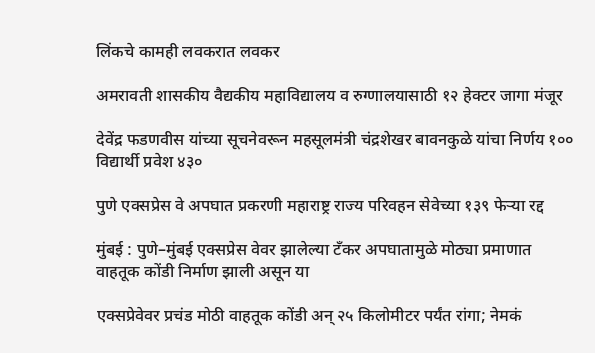लिंकचे कामही लवकरात लवकर

अमरावती शासकीय वैद्यकीय महाविद्यालय व रुग्णालयासाठी १२ हेक्टर जागा मंजूर

देवेंद्र फडणवीस यांच्या सूचनेवरून महसूलमंत्री चंद्रशेखर बावनकुळे यांचा निर्णय १०० विद्यार्थी प्रवेश ४३०

पुणे एक्सप्रेस वे अपघात प्रकरणी महाराष्ट्र राज्य परिवहन सेवेच्या १३९ फेऱ्या रद्द

मुंबई : पुणे–मुंबई एक्सप्रेस वेवर झालेल्या टँकर अपघातामुळे मोठ्या प्रमाणात वाहतूक कोंडी निर्माण झाली असून या

एक्सप्रेवेवर प्रचंड मोठी वाहतूक कोंडी अन् २५ किलोमीटर पर्यंत रांगा; नेमकं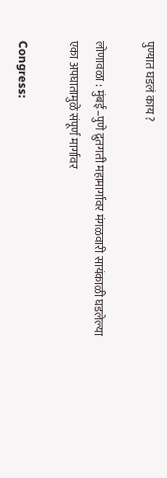पुण्यात घडलं काय ?

लोणावळा : मुंबई–पुणे द्रुतगती महामार्गावर मंगळवारी सायंकाळी घडलेल्या एका अपघातामुळे संपूर्ण मार्गावर

Congress: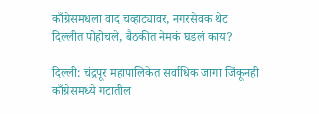काँग्रेसमधला वाद चव्हाट्यावर, नगरसेवक थेट दिल्लीत पोहोचले, बैठकीत नेमकं घडलं काय?

दिल्ली: चंद्रपूर महापालिकेत सर्वाधिक जागा जिंकूनही काँग्रेसमध्ये गटातील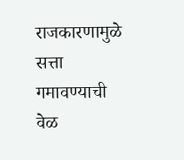राजकारणामुळे सत्ता गमावण्याची वेळ